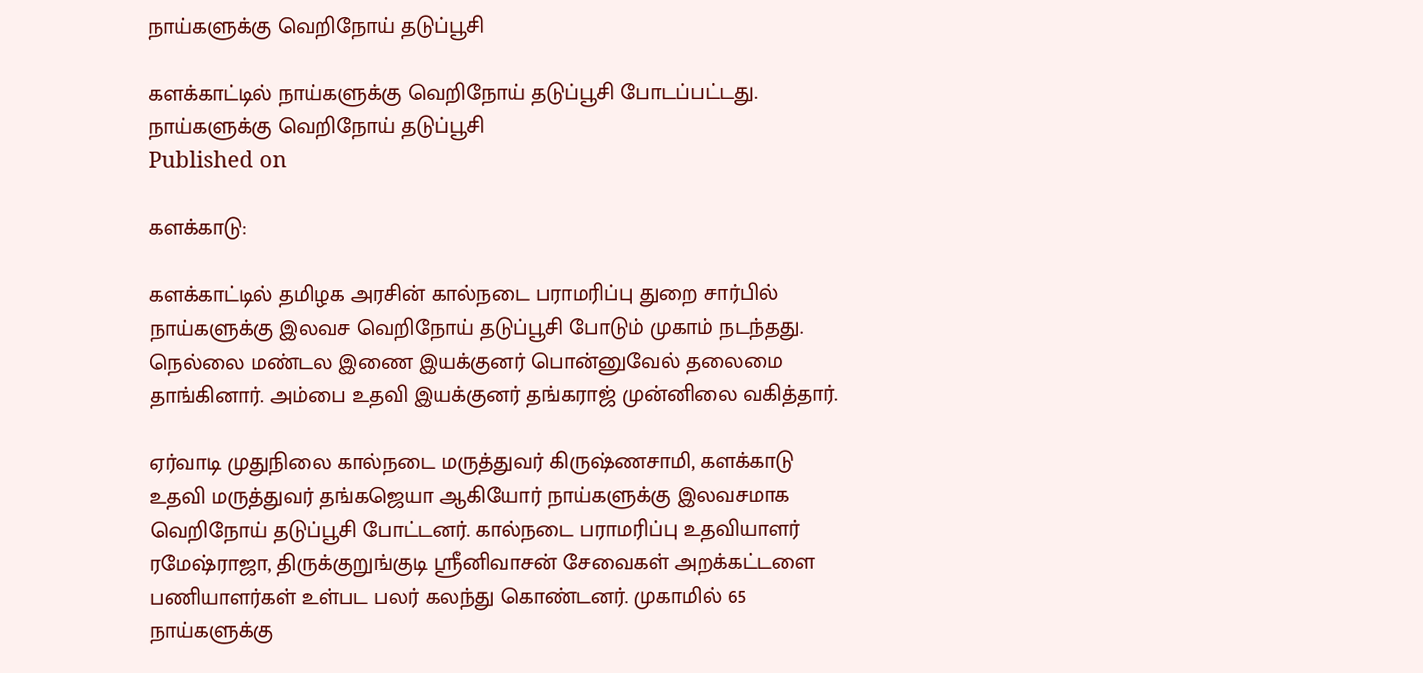நாய்களுக்கு வெறிநோய் தடுப்பூசி

களக்காட்டில் நாய்களுக்கு வெறிநோய் தடுப்பூசி போடப்பட்டது.
நாய்களுக்கு வெறிநோய் தடுப்பூசி
Published on

களக்காடு:

களக்காட்டில் தமிழக அரசின் கால்நடை பராமரிப்பு துறை சார்பில் நாய்களுக்கு இலவச வெறிநோய் தடுப்பூசி போடும் முகாம் நடந்தது. நெல்லை மண்டல இணை இயக்குனர் பொன்னுவேல் தலைமை தாங்கினார். அம்பை உதவி இயக்குனர் தங்கராஜ் முன்னிலை வகித்தார்.

ஏர்வாடி முதுநிலை கால்நடை மருத்துவர் கிருஷ்ணசாமி, களக்காடு உதவி மருத்துவர் தங்கஜெயா ஆகியோர் நாய்களுக்கு இலவசமாக வெறிநோய் தடுப்பூசி போட்டனர். கால்நடை பராமரிப்பு உதவியாளர் ரமேஷ்ராஜா, திருக்குறுங்குடி ஸ்ரீனிவாசன் சேவைகள் அறக்கட்டளை பணியாளர்கள் உள்பட பலர் கலந்து கொண்டனர். முகாமில் 65 நாய்களுக்கு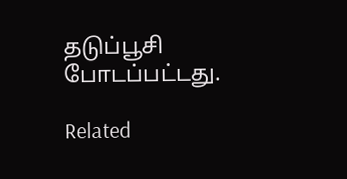தடுப்பூசி போடப்பட்டது.

Related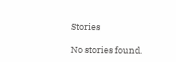Stories

No stories found.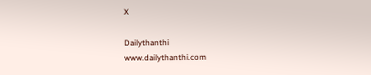X

Dailythanthi
www.dailythanthi.com